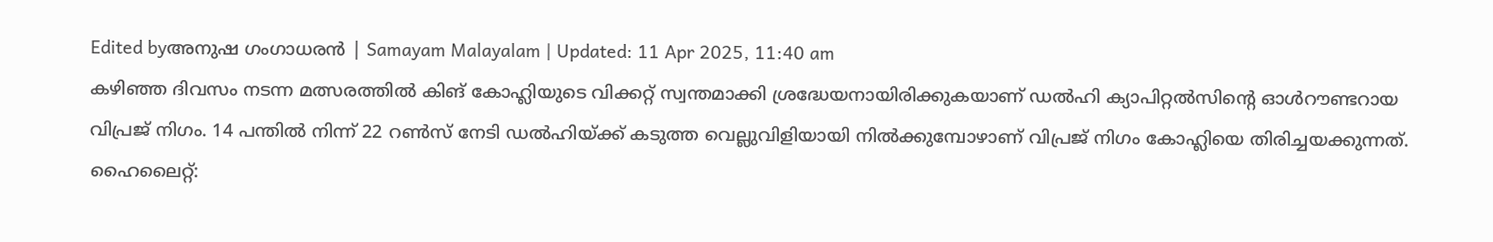Edited byഅനുഷ ഗംഗാധരൻ | Samayam Malayalam | Updated: 11 Apr 2025, 11:40 am
കഴിഞ്ഞ ദിവസം നടന്ന മത്സരത്തിൽ കിങ് കോഹ്ലിയുടെ വിക്കറ്റ് സ്വന്തമാക്കി ശ്രദ്ധേയനായിരിക്കുകയാണ് ഡൽഹി ക്യാപിറ്റൽസിന്റെ ഓൾറൗണ്ടറായ വിപ്രജ് നിഗം. 14 പന്തിൽ നിന്ന് 22 റൺസ് നേടി ഡൽഹിയ്ക്ക് കടുത്ത വെല്ലുവിളിയായി നിൽക്കുമ്പോഴാണ് വിപ്രജ് നിഗം കോഹ്ലിയെ തിരിച്ചയക്കുന്നത്.
ഹൈലൈറ്റ്: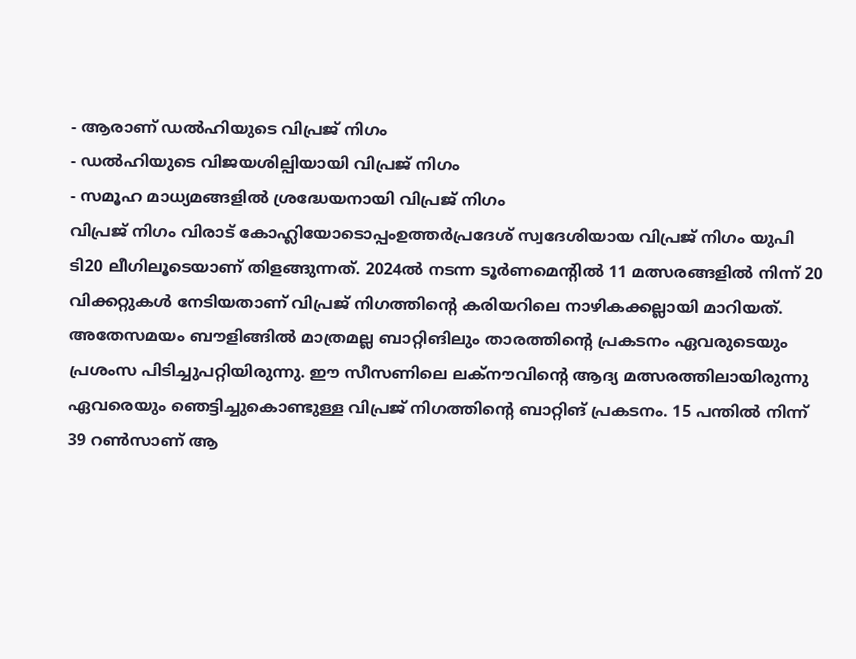- ആരാണ് ഡൽഹിയുടെ വിപ്രജ് നിഗം
- ഡൽഹിയുടെ വിജയശില്പിയായി വിപ്രജ് നിഗം
- സമൂഹ മാധ്യമങ്ങളിൽ ശ്രദ്ധേയനായി വിപ്രജ് നിഗം
വിപ്രജ് നിഗം വിരാട് കോഹ്ലിയോടൊപ്പംഉത്തർപ്രദേശ് സ്വദേശിയായ വിപ്രജ് നിഗം യുപി ടി20 ലീഗിലൂടെയാണ് തിളങ്ങുന്നത്. 2024ൽ നടന്ന ടൂർണമെന്റിൽ 11 മത്സരങ്ങളിൽ നിന്ന് 20 വിക്കറ്റുകൾ നേടിയതാണ് വിപ്രജ് നിഗത്തിന്റെ കരിയറിലെ നാഴികക്കല്ലായി മാറിയത്. അതേസമയം ബൗളിങ്ങിൽ മാത്രമല്ല ബാറ്റിങിലും താരത്തിന്റെ പ്രകടനം ഏവരുടെയും പ്രശംസ പിടിച്ചുപറ്റിയിരുന്നു. ഈ സീസണിലെ ലക്നൗവിന്റെ ആദ്യ മത്സരത്തിലായിരുന്നു ഏവരെയും ഞെട്ടിച്ചുകൊണ്ടുള്ള വിപ്രജ് നിഗത്തിന്റെ ബാറ്റിങ് പ്രകടനം. 15 പന്തിൽ നിന്ന് 39 റൺസാണ് ആ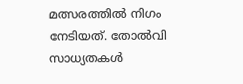മത്സരത്തിൽ നിഗം നേടിയത്. തോൽവി സാധ്യതകൾ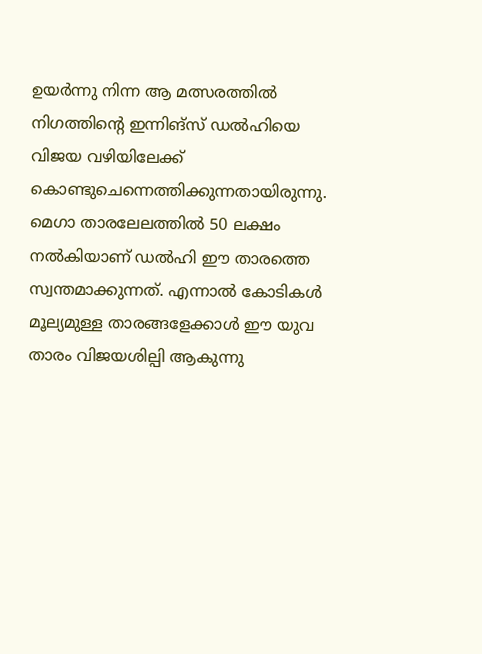ഉയർന്നു നിന്ന ആ മത്സരത്തിൽ നിഗത്തിന്റെ ഇന്നിങ്സ് ഡൽഹിയെ വിജയ വഴിയിലേക്ക് കൊണ്ടുചെന്നെത്തിക്കുന്നതായിരുന്നു. മെഗാ താരലേലത്തിൽ 50 ലക്ഷം നൽകിയാണ് ഡൽഹി ഈ താരത്തെ സ്വന്തമാക്കുന്നത്. എന്നാൽ കോടികൾ മൂല്യമുള്ള താരങ്ങളേക്കാൾ ഈ യുവ താരം വിജയശില്പി ആകുന്നു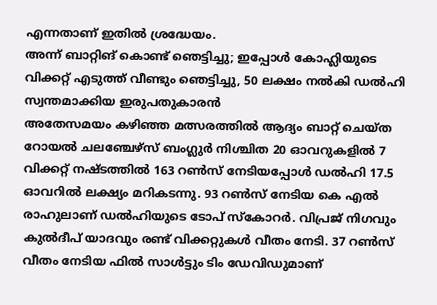എന്നതാണ് ഇതിൽ ശ്രദ്ധേയം.
അന്ന് ബാറ്റിങ് കൊണ്ട് ഞെട്ടിച്ചു; ഇപ്പോൾ കോഹ്ലിയുടെ വിക്കറ്റ് എടുത്ത് വീണ്ടും ഞെട്ടിച്ചു, 50 ലക്ഷം നൽകി ഡൽഹി സ്വന്തമാക്കിയ ഇരുപതുകാരൻ
അതേസമയം കഴിഞ്ഞ മത്സരത്തിൽ ആദ്യം ബാറ്റ് ചെയ്ത റോയൽ ചലഞ്ചേഴ്സ് ബംഗ്ലുർ നിശ്ചിത 20 ഓവറുകളിൽ 7 വിക്കറ്റ് നഷ്ടത്തിൽ 163 റൺസ് നേടിയപ്പോൾ ഡൽഹി 17.5 ഓവറിൽ ലക്ഷ്യം മറികടന്നു. 93 റൺസ് നേടിയ കെ എൽ രാഹുലാണ് ഡൽഹിയുടെ ടോപ് സ്കോറർ. വിപ്രജ് നിഗവും കുൽദീപ് യാദവും രണ്ട് വിക്കറ്റുകൾ വീതം നേടി. 37 റൺസ് വീതം നേടിയ ഫിൽ സാൾട്ടും ടിം ഡേവിഡുമാണ്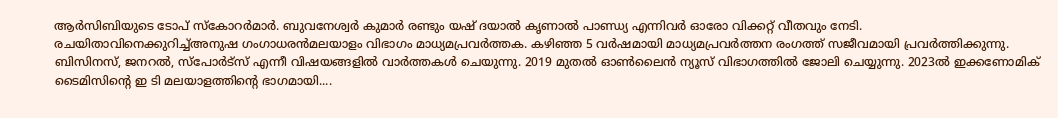ആർസിബിയുടെ ടോപ് സ്കോറർമാർ. ബുവനേശ്വർ കുമാർ രണ്ടും യഷ് ദയാൽ കൃണാൽ പാണ്ഡ്യ എന്നിവർ ഓരോ വിക്കറ്റ് വീതവും നേടി.
രചയിതാവിനെക്കുറിച്ച്അനുഷ ഗംഗാധരൻമലയാളം വിഭാഗം മാധ്യമപ്രവർത്തക. കഴിഞ്ഞ 5 വർഷമായി മാധ്യമപ്രവർത്തന രംഗത്ത് സജീവമായി പ്രവർത്തിക്കുന്നു. ബിസിനസ്, ജനറൽ, സ്പോർട്സ് എന്നീ വിഷയങ്ങളിൽ വാർത്തകൾ ചെയുന്നു. 2019 മുതൽ ഓൺലൈൻ ന്യൂസ് വിഭാഗത്തിൽ ജോലി ചെയ്യുന്നു. 2023ൽ ഇക്കണോമിക് ടൈമിസിന്റെ ഇ ടി മലയാളത്തിൻ്റെ ഭാഗമായി....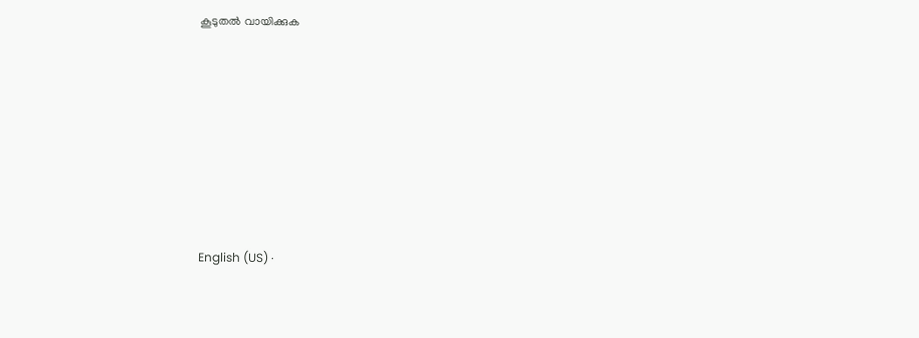കൂടുതൽ വായിക്കുക








English (US) ·